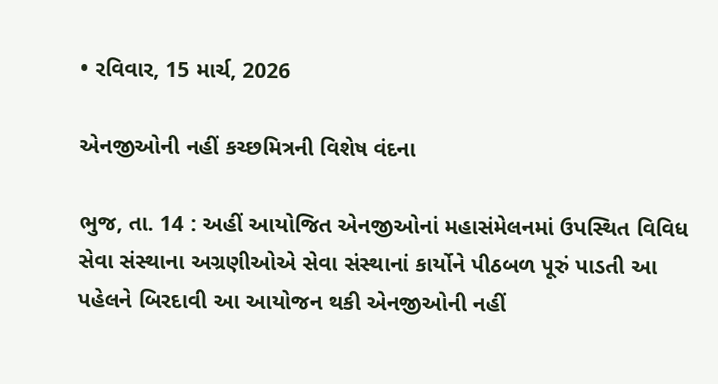• રવિવાર, 15 માર્ચ, 2026

એનજીઓની નહીં કચ્છમિત્રની વિશેષ વંદના

ભુજ, તા. 14 : અહીં આયોજિત એનજીઓનાં મહાસંમેલનમાં ઉપસ્થિત વિવિધ સેવા સંસ્થાના અગ્રણીઓએ સેવા સંસ્થાનાં કાર્યોને પીઠબળ પૂરું પાડતી આ પહેલને બિરદાવી આ આયોજન થકી એનજીઓની નહીં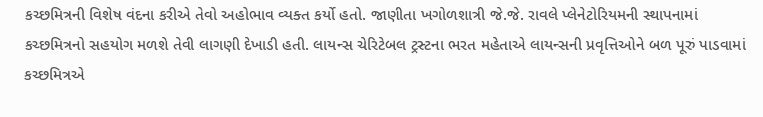કચ્છમિત્રની વિશેષ વંદના કરીએ તેવો અહોભાવ વ્યક્ત કર્યો હતો. જાણીતા ખગોળશાત્રી જે.જે. રાવલે પ્લેનેટોરિયમની સ્થાપનામાં કચ્છમિત્રનો સહયોગ મળશે તેવી લાગણી દેખાડી હતી. લાયન્સ ચેરિટેબલ ટ્રસ્ટના ભરત મહેતાએ લાયન્સની પ્રવૃત્તિઓને બળ પૂરું પાડવામાં કચ્છમિત્રએ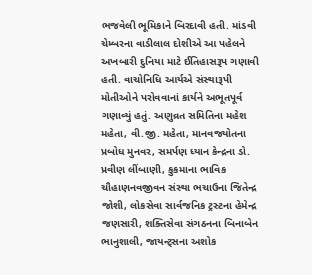ભજવેલી ભૂમિકાને બિરદાવી હતી. માંડવી ચેમ્બરના વાડીલાલ દોશીએ આ પહેલને અખબારી દુનિયા માટે ઈતિહાસરૂપ ગણાવી હતી. વાચોનિધિ આર્યએ સંસ્થારૂપી મોતીઓને પરોવવાનાં કાર્યને અભૂતપૂર્વ ગણાવ્યું હતું. અણુવ્રત સમિતિના મહેશ મહેતા, વી.જી. મહેતા, માનવજ્યોતના પ્રબોધ મુનવર, સમર્પણ ધ્યાન કેન્દ્રના ડો. પ્રવીણ લીંબાણી, કુકમાના ભાવિક ચૌહાણનવજીવન સંસ્થા ભચાઉના જિતેન્દ્ર જોશી, લોકસેવા સાર્વજનિક ટ્રસ્ટના હેમેન્દ્ર જણસારી, શક્તિસેવા સંગઠનના બિનાબેન ભાનુશાલી, જાયન્ટ્સના અશોક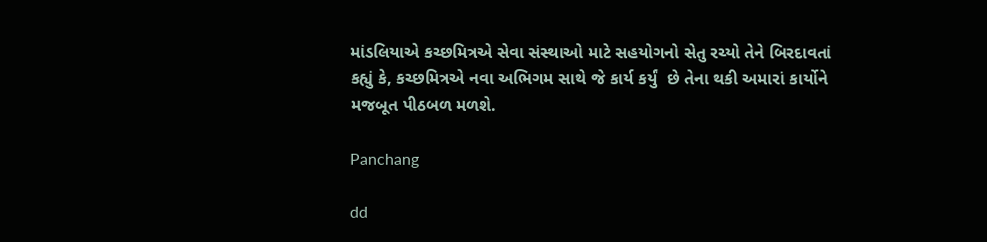માંડલિયાએ કચ્છમિત્રએ સેવા સંસ્થાઓ માટે સહયોગનો સેતુ રચ્યો તેને બિરદાવતાં કહ્યું કે, કચ્છમિત્રએ નવા અભિગમ સાથે જે કાર્ય કર્યું  છે તેના થકી અમારાં કાર્યોને મજબૂત પીઠબળ મળશે.

Panchang

dd